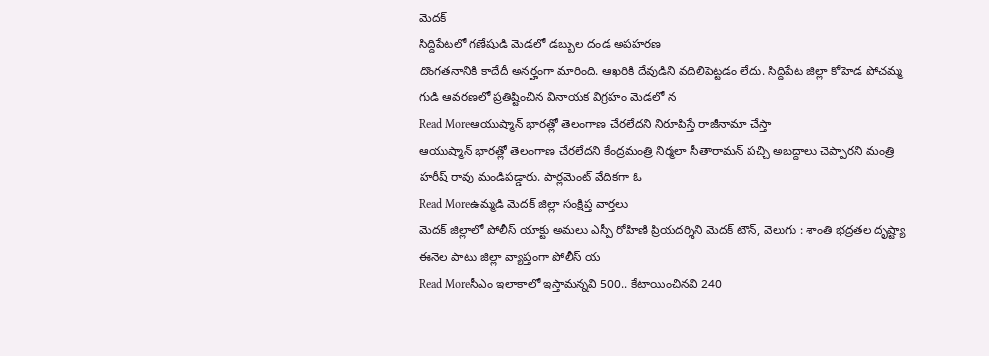మెదక్
సిద్దిపేటలో గణేషుడి మెడలో డబ్బుల దండ అపహరణ
దొంగతనానికి కాదేదీ అనర్హంగా మారింది. ఆఖరికి దేవుడిని వదిలిపెట్టడం లేదు. సిద్దిపేట జిల్లా కోహెడ పోచమ్మ గుడి ఆవరణలో ప్రతిష్టించిన వినాయక విగ్రహం మెడలో న
Read Moreఆయుష్మాన్ భారత్లో తెలంగాణ చేరలేదని నిరూపిస్తే రాజీనామా చేస్తా
ఆయుష్మాన్ భారత్లో తెలంగాణ చేరలేదని కేంద్రమంత్రి నిర్మలా సీతారామన్ పచ్చి అబద్దాలు చెప్పారని మంత్రి హరీష్ రావు మండిపడ్డారు. పార్లమెంట్ వేదికగా ఓ
Read Moreఉమ్మడి మెదక్ జిల్లా సంక్షిప్త వార్తలు
మెదక్ జిల్లాలో పోలీస్ యాక్టు అమలు ఎస్పీ రోహిణి ప్రియదర్శిని మెదక్ టౌన్, వెలుగు : శాంతి భద్రతల దృష్ట్యా ఈనెల పాటు జిల్లా వ్యాప్తంగా పోలీస్ య
Read Moreసీఎం ఇలాకాలో ఇస్తామన్నవి 500.. కేటాయించినవి 240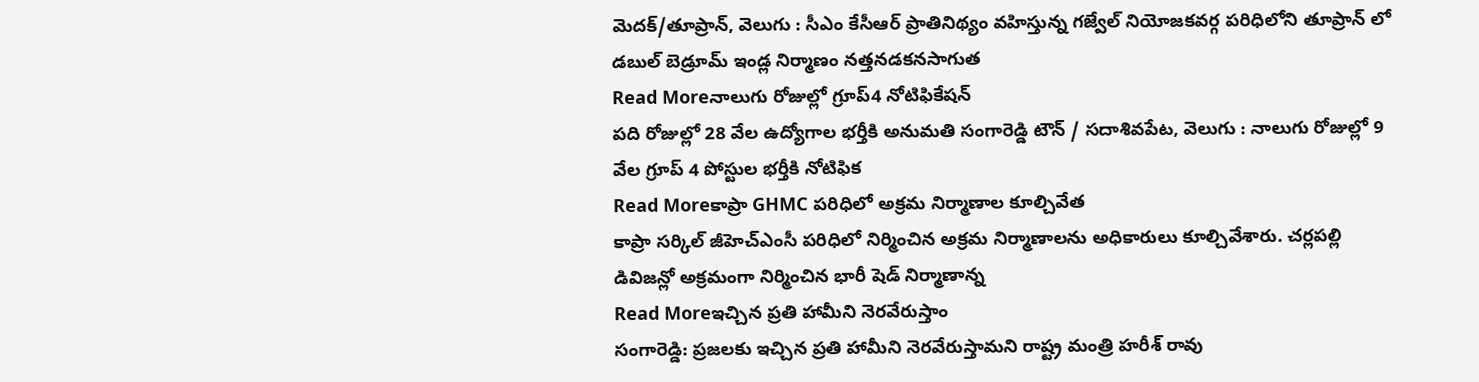మెదక్/తూప్రాన్, వెలుగు : సీఎం కేసీఆర్ ప్రాతినిథ్యం వహిస్తున్న గజ్వేల్ నియోజకవర్గ పరిధిలోని తూప్రాన్ లో డబుల్ బెడ్రూమ్ ఇండ్ల నిర్మాణం నత్తనడకనసాగుత
Read Moreనాలుగు రోజుల్లో గ్రూప్4 నోటిఫికేషన్
పది రోజుల్లో 28 వేల ఉద్యోగాల భర్తీకి అనుమతి సంగారెడ్డి టౌన్ / సదాశివపేట, వెలుగు : నాలుగు రోజుల్లో 9 వేల గ్రూప్ 4 పోస్టుల భర్తీకి నోటిఫిక
Read Moreకాప్రా GHMC పరిధిలో అక్రమ నిర్మాణాల కూల్చివేత
కాప్రా సర్కిల్ జీహెచ్ఎంసీ పరిధిలో నిర్మించిన అక్రమ నిర్మాణాలను అధికారులు కూల్చివేశారు. చర్లపల్లి డివిజన్లో అక్రమంగా నిర్మించిన భారీ షెడ్ నిర్మాణాన్న
Read Moreఇచ్చిన ప్రతి హామీని నెరవేరుస్తాం
సంగారెడ్డి: ప్రజలకు ఇచ్చిన ప్రతి హామీని నెరవేరుస్తామని రాష్ట్ర మంత్రి హరీశ్ రావు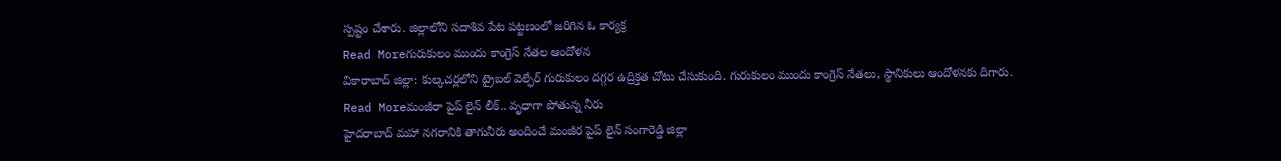స్పష్టం చేశారు. జిల్లాలోని సదాశివ పేట పట్టణంలో జరిగిన ఓ కార్యక్ర
Read Moreగురుకులం ముందు కాంగ్రెస్ నేతల ఆందోళన
వికారాబాద్ జిల్లా: కుల్కచర్లలోని ట్రైబల్ వెల్ఫేర్ గురుకులం దగ్గర ఉద్రిక్తత చోటు చేసుకుంది. గురుకులం ముందు కాంగ్రెస్ నేతలు, స్థానికులు ఆందోళనకు దిగారు.
Read Moreమంజీరా పైప్ లైన్ లీక్.. వృధాగా పోతున్న నీరు
హైదరాబాద్ మహా నగరానికి తాగునీరు అందించే మంజీర పైప్ లైన్ సంగారెడ్డి జిల్లా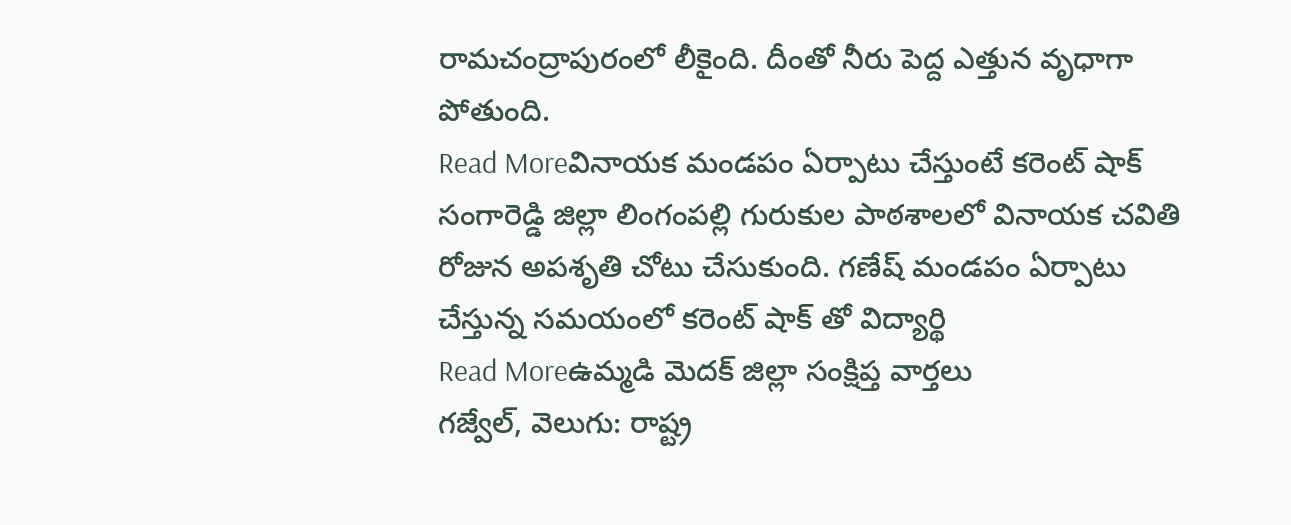రామచంద్రాపురంలో లీకైంది. దీంతో నీరు పెద్ద ఎత్తున వృధాగా పోతుంది.
Read Moreవినాయక మండపం ఏర్పాటు చేస్తుంటే కరెంట్ షాక్
సంగారెడ్డి జిల్లా లింగంపల్లి గురుకుల పాఠశాలలో వినాయక చవితి రోజున అపశృతి చోటు చేసుకుంది. గణేష్ మండపం ఏర్పాటు చేస్తున్న సమయంలో కరెంట్ షాక్ తో విద్యార్థి
Read Moreఉమ్మడి మెదక్ జిల్లా సంక్షిప్త వార్తలు
గజ్వేల్, వెలుగు: రాష్ట్ర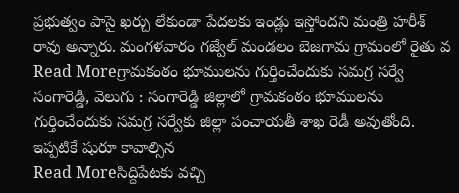ప్రభుత్వం పాసై ఖర్చు లేకుండా పేదలకు ఇండ్లు ఇస్తోందని మంత్రి హరీశ్ రావు అన్నారు. మంగళవారం గజ్వేల్ మండలం బెజగామ గ్రామంలో రైతు వ
Read Moreగ్రామకంఠం భూములను గుర్తించేందుకు సమగ్ర సర్వే
సంగారెడ్డి, వెలుగు : సంగారెడ్డి జిల్లాలో గ్రామకంఠం భూములను గుర్తించేందుకు సమగ్ర సర్వేకు జిల్లా పంచాయతీ శాఖ రెడీ అవుతోంది. ఇప్పటికే షురూ కావాల్సిన
Read Moreసిద్దిపేటకు వచ్చి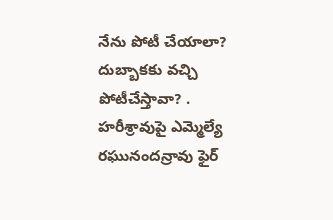నేను పోటీ చేయాలా?
దుబ్బాకకు వచ్చి పోటీచేస్తావా? . హరీశ్రావుపై ఎమ్మెల్యే రఘునందన్రావు ఫైర్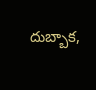దుబ్బాక,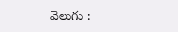వెలుగు :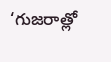‘గుజరాత్లో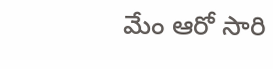మేం ఆరో సారి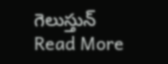గెలుస్తున్
Read More